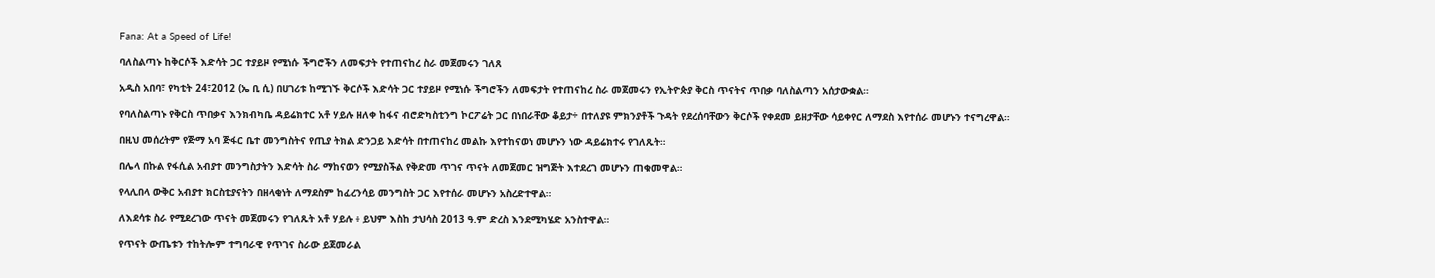Fana: At a Speed of Life!

ባለስልጣኑ ከቅርሶች እድሳት ጋር ተያይዞ የሚነሱ ችግሮችን ለመፍታት የተጠናከረ ስራ መጀመሩን ገለጸ

አዲስ አበባ፣ የካቲት 24፣2012 (ኤ ቢ ሲ) በሀገሪቱ ከሚገኙ ቅርሶች እድሳት ጋር ተያይዞ የሚነሱ ችግሮችን ለመፍታት የተጠናከረ ስራ መጀመሩን የኢትዮጵያ ቅርስ ጥናትና ጥበቃ ባለስልጣን አሰታውቋል።

የባለስልጣኑ የቅርስ ጥበቃና እንክብካቤ ዳይሬክተር አቶ ሃይሉ ዘለቀ ከፋና ብሮድካስቲንግ ኮርፖሬት ጋር በነበራቸው ቆይታ÷ በተለያዩ ምክንያቶች ጉዳት የደረሰባቸውን ቅርሶች የቀደመ ይዘታቸው ሳይቀየር ለማደስ እየተሰራ መሆኑን ተናግረዋል።

በዚህ መሰረትም የጅማ አባ ጅፋር ቤተ መንግስትና የጢያ ትክል ድንጋይ እድሳት በተጠናከረ መልኩ እየተከናወነ መሆኑን ነው ዳይሬክተሩ የገለጹት።

በሌላ በኩል የፋሲል አብያተ መንግስታትን እድሳት ስራ ማከናወን የሚያስችል የቅድመ ጥገና ጥናት ለመጀመር ዝግጅት እተደረገ መሆኑን ጠቁመዋል።

የላሊበላ ውቅር አብያተ ክርስቲያናትን በዘላቂነት ለማደስም ከፈረንሳይ መንግስት ጋር እየተሰራ መሆኑን አስረድተዋል።

ለእደሳቱ ስራ የሚደረገው ጥናት መጀመሩን የገለጹት አቶ ሃይሉ ፥ ይህም እስከ ታህሳስ 2013 ዓ.ም ድረስ እንደሚካሄድ አንስተዋል።

የጥናት ውጤቱን ተከትሎም ተግባራዊ የጥገና ስራው ይጀመራል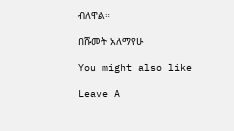ብለዋል።

በሹመት አለማየሁ

You might also like

Leave A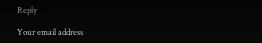Reply

Your email address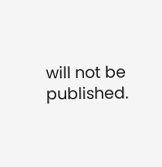will not be published.